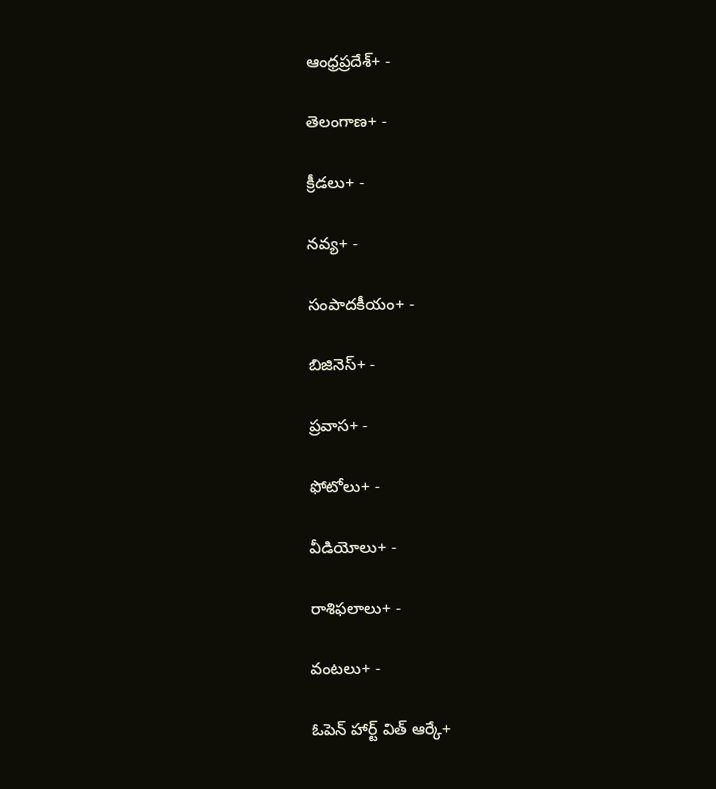ఆంధ్రప్రదేశ్+ -

తెలంగాణ+ -

క్రీడలు+ -

నవ్య+ -

సంపాదకీయం+ -

బిజినెస్+ -

ప్రవాస+ -

ఫోటోలు+ -

వీడియోలు+ -

రాశిఫలాలు+ -

వంటలు+ -

ఓపెన్ హార్ట్ విత్ ఆర్కే+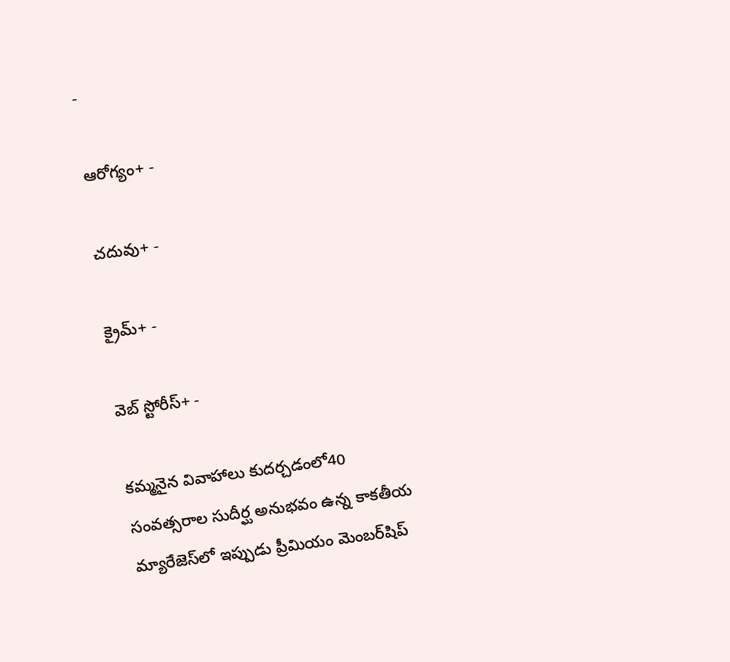-

ఆరోగ్యం+ -

చదువు+ -

క్రైమ్+ -

వెబ్ స్టోరీస్+ -

కమ్మనైన వివాహాలు కుదర్చడంలో40 సంవత్సరాల సుదీర్ఘ అనుభవం ఉన్న కాకతీయ మ్యారేజెస్‌లో ఇప్పుడు ప్రీమియం మెంబర్‌షిప్‌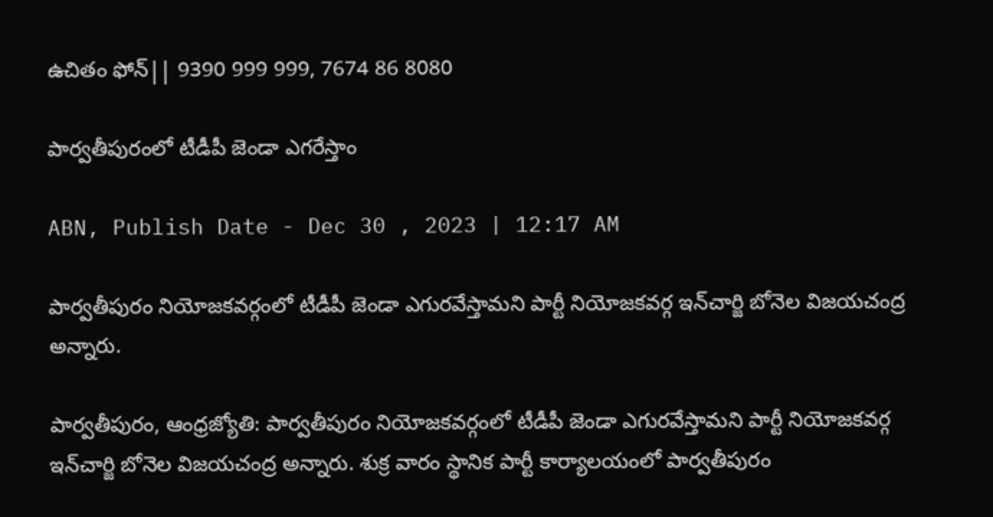ఉచితం ఫోన్|| 9390 999 999, 7674 86 8080

పార్వతీపురంలో టీడీపీ జెండా ఎగరేస్తాం

ABN, Publish Date - Dec 30 , 2023 | 12:17 AM

పార్వతీపురం నియోజకవర్గంలో టీడీపీ జెండా ఎగురవేస్తామని పార్టీ నియోజకవర్గ ఇన్‌చార్జి బోనెల విజయచంద్ర అన్నారు.

పార్వతీపురం, ఆంధ్రజ్యోతి: పార్వతీపురం నియోజకవర్గంలో టీడీపీ జెండా ఎగురవేస్తామని పార్టీ నియోజకవర్గ ఇన్‌చార్జి బోనెల విజయచంద్ర అన్నారు. శుక్ర వారం స్థానిక పార్టీ కార్యాలయంలో పార్వతీపురం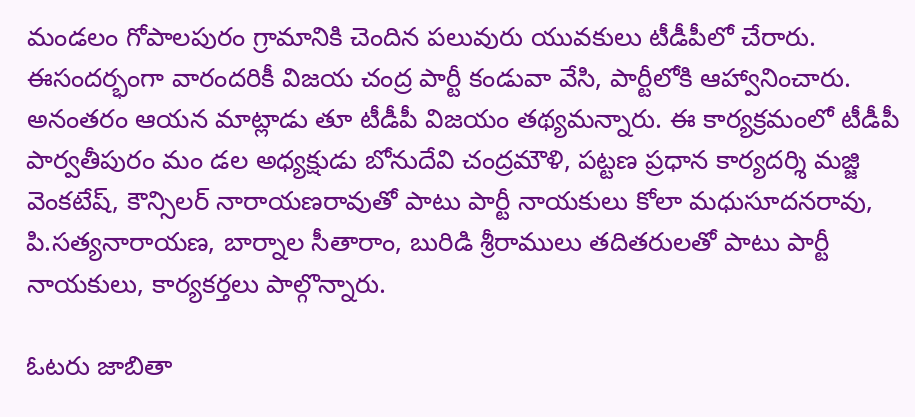మండలం గోపాలపురం గ్రామానికి చెందిన పలువురు యువకులు టీడీపీలో చేరారు. ఈసందర్భంగా వారందరికీ విజయ చంద్ర పార్టీ కండువా వేసి, పార్టీలోకి ఆహ్వానించారు. అనంతరం ఆయన మాట్లాడు తూ టీడీపీ విజయం తథ్యమన్నారు. ఈ కార్యక్రమంలో టీడీపీ పార్వతీపురం మం డల అధ్యక్షుడు బోనుదేవి చంద్రమౌళి, పట్టణ ప్రధాన కార్యదర్శి మజ్జి వెంకటేష్‌, కౌన్సిలర్‌ నారాయణరావుతో పాటు పార్టీ నాయకులు కోలా మధుసూదనరావు, పి.సత్యనారాయణ, బార్నాల సీతారాం, బురిడి శ్రీరాములు తదితరులతో పాటు పార్టీ నాయకులు, కార్యకర్తలు పాల్గొన్నారు.

ఓటరు జాబితా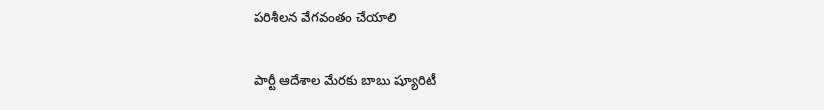పరిశీలన వేగవంతం చేయాలి

పార్టీ ఆదేశాల మేరకు బాబు ష్యూరిటీ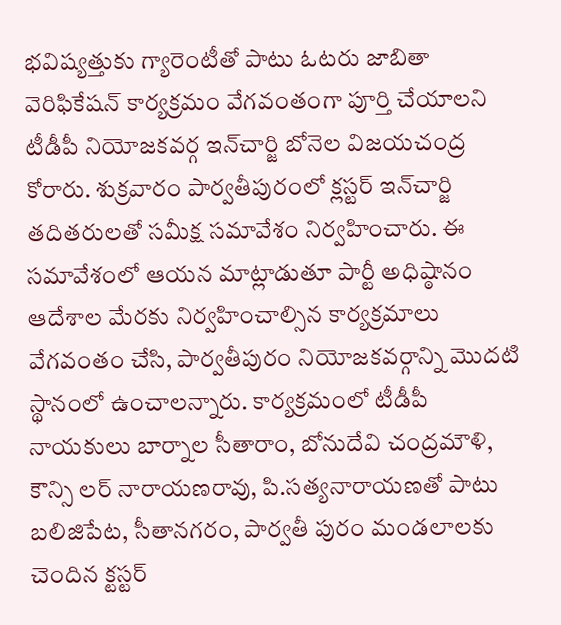భవిష్యత్తుకు గ్యారెంటీతో పాటు ఓటరు జాబితా వెరిఫికేషన్‌ కార్యక్రమం వేగవంతంగా పూర్తి చేయాలని టీడీపీ నియోజకవర్గ ఇన్‌చార్జి బోనెల విజయచంద్ర కోరారు. శుక్రవారం పార్వతీపురంలో క్లస్టర్‌ ఇన్‌చార్జి తదితరులతో సమీక్ష సమావేశం నిర్వహించారు. ఈ సమావేశంలో ఆయన మాట్లాడుతూ పార్టీ అధిష్ఠానం ఆదేశాల మేరకు నిర్వహించాల్సిన కార్యక్రమాలు వేగవంతం చేసి, పార్వతీపురం నియోజకవర్గాన్ని మొదటి స్థానంలో ఉంచాలన్నారు. కార్యక్రమంలో టీడీపీ నాయకులు బార్నాల సీతారాం, బోనుదేవి చంద్రమౌళి, కౌన్సి లర్‌ నారాయణరావు, పి.సత్యనారాయణతో పాటు బలిజిపేట, సీతానగరం, పార్వతీ పురం మండలాలకు చెందిన క్టస్టర్‌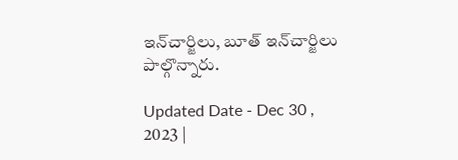ఇన్‌చార్జిలు, బూత్‌ ఇన్‌చార్జిలు పాల్గొన్నారు.

Updated Date - Dec 30 , 2023 |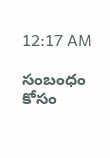12:17 AM

సంబంధం కోసం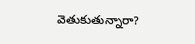వెతుకుతున్నారా?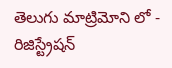తెలుగు మాట్రిమోని లో - రిజిస్ట్రేషన్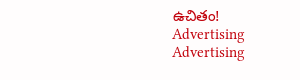ఉచితం!
Advertising
Advertising